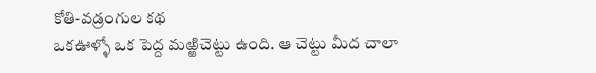కోతి-వడ్రంగుల కథ
ఒకఊళ్ళో ఒక పెద్ద మఱ్ఱిచెట్టు ఉంది. ఆ చెట్టు మీద చాలా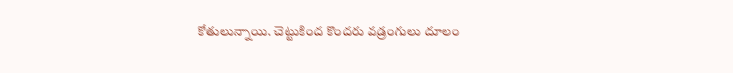కోతులున్నాయి. చెట్టుకింద కొందరు వడ్రంగులు దూలం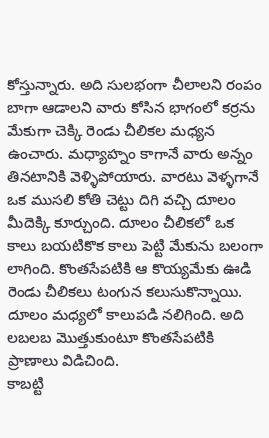కోస్తున్నారు. అది సులభంగా చీలాలని రంపం బాగా ఆడాలని వారు కోసిన భాగంలో కర్రను మేకుగా చెక్కి రెండు చీలికల మధ్యన ఉంచారు. మధ్యాహ్నం కాగానే వారు అన్నం తినటానికి వెళ్ళిపోయారు. వారటు వెళ్ళగానే ఒక ముసలి కోతి చెట్టు దిగి వచ్చి దూలం మీదెక్కి కూర్చుంది. దూలం చీలికలో ఒక కాలు బయటికొక కాలు పెట్టి మేకును బలంగా లాగింది. కొంతసేపటికి ఆ కొయ్యమేకు ఊడి రెండు చీలికలు టంగున కలుసుకొన్నాయి. దూలం మధ్యలో కాలుపడి నలిగింది. అది లబలబ మొత్తుకుంటూ కొంతసేపటికి ప్రాణాలు విడిచింది.
కాబట్టి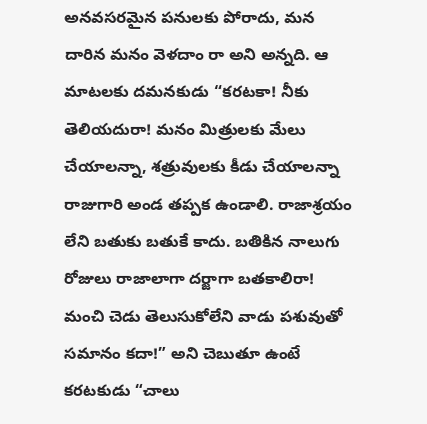అనవసరమైన పనులకు పోరాదు, మన దారిన మనం వెళదాం రా అని అన్నది. ఆ మాటలకు దమనకుడు “కరటకా! నీకు తెలియదురా! మనం మిత్రులకు మేలు చేయాలన్నా, శత్రువులకు కీడు చేయాలన్నా రాజుగారి అండ తప్పక ఉండాలి. రాజాశ్రయం లేని బతుకు బతుకే కాదు. బతికిన నాలుగు రోజులు రాజాలాగా దర్జాగా బతకాలిరా! మంచి చెడు తెలుసుకోలేని వాడు పశువుతో సమానం కదా!” అని చెబుతూ ఉంటే కరటకుడు “చాలు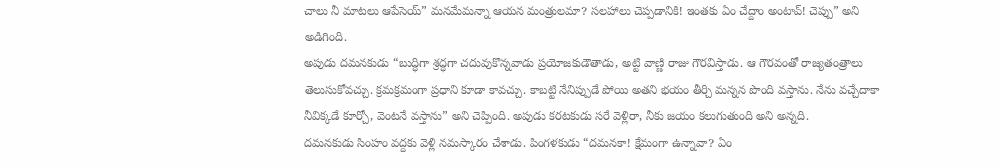చాలు నీ మాటలు ఆపేసెయ్” మనమేమన్నా ఆయన మంత్రులమా? సలహాలు చెప్పడానికి! ఇంతకు ఏం చేద్దాం అంటావ్! చెప్పు” అని అడిగింది.
అపుడు దమనకుడు “బుద్ధిగా శ్రద్ధగా చదువుకొన్నవాడు ప్రయోజకుడౌతాడు, అట్టి వాణ్ణి రాజు గౌరవిస్తాడు. ఆ గౌరవంతో రాజ్యతంత్రాలు తెలుసుకోవచ్చు. క్రమక్రమంగా ప్రధాని కూడా కావచ్చు. కాబట్టి నేనిప్పుడే పోయి అతని భయం తీర్చి మన్నన పొంది వస్తాను. నేను వచ్చేదాకా నీవిక్కడే కూర్చో, వెంటనే వస్తాను” అని చెప్పింది. అపుడు కరటకుడు సరే వెళ్లిరా, నీకు జయం కలుగుతుంది అని అన్నది.
దమనకుడు సింహం వద్దకు వెళ్లి నమస్కారం చేశాడు. పింగళకుడు “దమనకా! క్షేమంగా ఉన్నావా? ఏం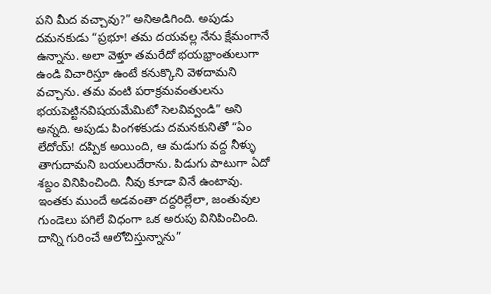పని మీద వచ్చావు?” అనిఅడిగింది. అపుడు దమనకుడు “ప్రభూ! తమ దయవల్ల నేను క్షేమంగానే ఉన్నాను. అలా వెళ్తూ తమరేదో భయభ్రాంతులుగా ఉండి విచారిస్తూ ఉంటే కనుక్కొని వెళదామని వచ్చాను. తమ వంటి పరాక్రమవంతులను భయపెట్టినవిషయమేమిటో సెలవివ్వండి” అని అన్నది. అపుడు పింగళకుడు దమనకునితో “ఏం లేదోయ్! దప్పిక అయింది, ఆ మడుగు వద్ద నీళ్ళు తాగుదామని బయలుదేరాను. పిడుగు పాటుగా ఏదో శబ్దం వినిపించింది. నీవు కూడా వినే ఉంటావు. ఇంతకు ముందే అడవంతా దద్దరిల్లేలా, జంతువుల గుండెలు పగిలే విధంగా ఒక అరుపు వినిపించింది. దాన్ని గురించే ఆలోచిస్తున్నాను”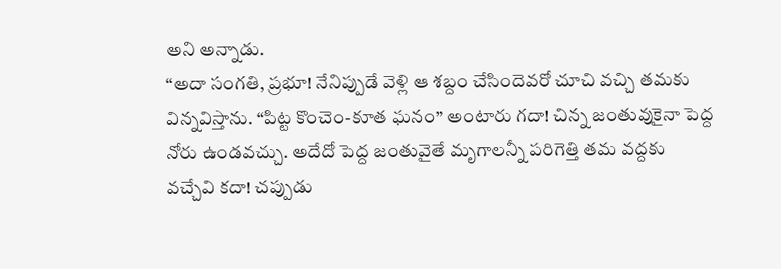అని అన్నాడు.
“అదా సంగతి, ప్రభూ! నేనిప్పుడే వెళ్లి ఆ శబ్దం చేసిందెవరో చూచి వచ్చి తమకు విన్నవిస్తాను. “పిట్ట కొంచెం-కూత ఘనం” అంటారు గదా! చిన్న జంతువుకైనా పెద్ద నోరు ఉండవచ్చు. అదేదో పెద్ద జంతువైతే మృగాలన్నీ పరిగెత్తి తమ వద్దకు వచ్చేవి కదా! చప్పుడు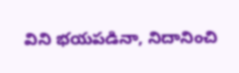విని భయపడినా, నిదానించి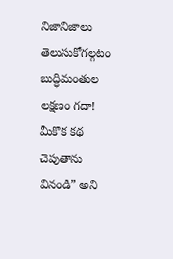నిజానిజాలు తెలుసుకోగల్గటం బుద్ధిమంతుల లక్షణం గదా! మీకొక కథ చెపుతాను వినండి” అని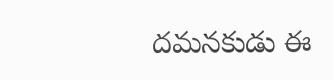దమనకుడు ఈ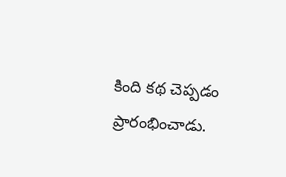కింది కథ చెప్పడం ప్రారంభించాడు.